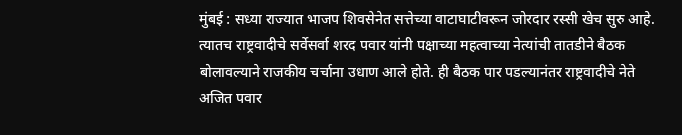मुंबई : सध्या राज्यात भाजप शिवसेनेत सत्तेच्या वाटाघाटीवरून जोरदार रस्सी खेच सुरु आहे. त्यातच राष्ट्रवादीचे सर्वेसर्वा शरद पवार यांनी पक्षाच्या महत्वाच्या नेत्यांची तातडीने बैठक बोलावल्याने राजकीय चर्चाना उधाण आले होते. ही बैठक पार पडल्यानंतर राष्ट्रवादीचे नेते अजित पवार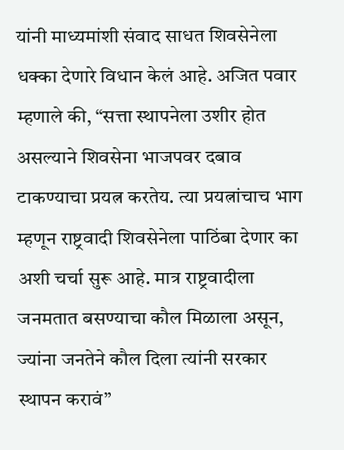यांनी माध्यमांशी संवाद साधत शिवसेनेला धक्का देणारे विधान केलं आहे. अजित पवार म्हणाले की, “सत्ता स्थापनेला उशीर होत असल्याने शिवसेना भाजपवर दबाव टाकण्याचा प्रयत्न करतेय. त्या प्रयत्नांचाच भाग म्हणून राष्ट्रवादी शिवसेनेला पाठिंबा देणार का अशी चर्चा सुरू आहे. मात्र राष्ट्रवादीला जनमतात बसण्याचा कौल मिळाला असून, ज्यांना जनतेने कौल दिला त्यांनी सरकार स्थापन करावं”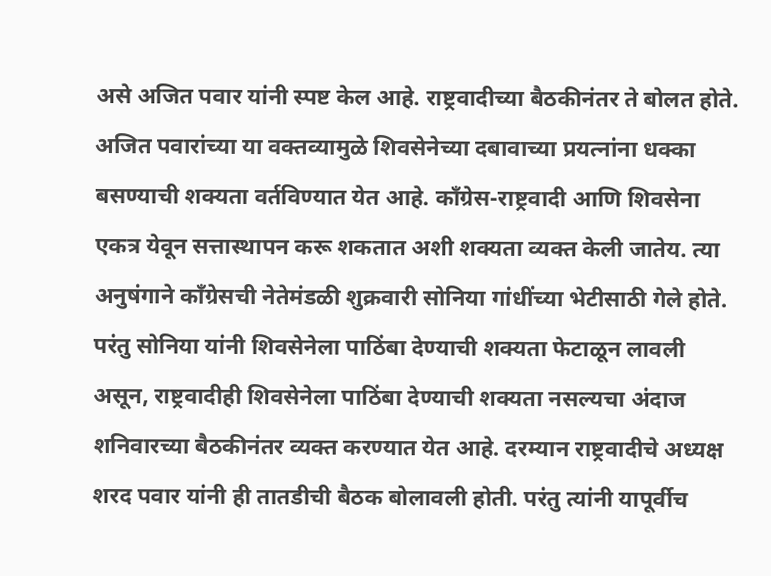असे अजित पवार यांनी स्पष्ट केल आहे. राष्ट्रवादीच्या बैठकीनंतर ते बोलत होते. अजित पवारांच्या या वक्तव्यामुळे शिवसेनेच्या दबावाच्या प्रयत्नांना धक्का बसण्याची शक्यता वर्तविण्यात येत आहे. काँग्रेस-राष्ट्रवादी आणि शिवसेना एकत्र येवून सत्तास्थापन करू शकतात अशी शक्यता व्यक्त केली जातेय. त्या अनुषंगाने काँग्रेसची नेतेमंडळी शुक्रवारी सोनिया गांधींच्या भेटीसाठी गेले होते. परंतु सोनिया यांनी शिवसेनेला पाठिंबा देण्याची शक्यता फेटाळून लावली असून, राष्ट्रवादीही शिवसेनेला पाठिंबा देण्याची शक्यता नसल्यचा अंदाज शनिवारच्या बैठकीनंतर व्यक्त करण्यात येत आहे. दरम्यान राष्ट्रवादीचे अध्यक्ष शरद पवार यांनी ही तातडीची बैठक बोलावली होती. परंतु त्यांनी यापूर्वीच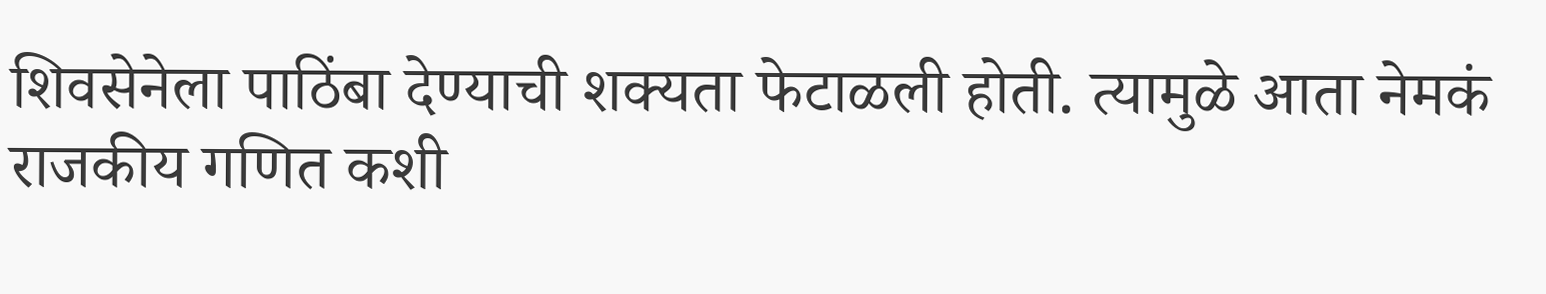शिवसेनेला पाठिंबा देण्याची शक्यता फेटाळली होती. त्यामुळे आता नेमकं राजकीय गणित कशी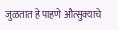जुळतात हे पाहणे औत्सुक्याचे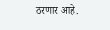ठरणार आहे.